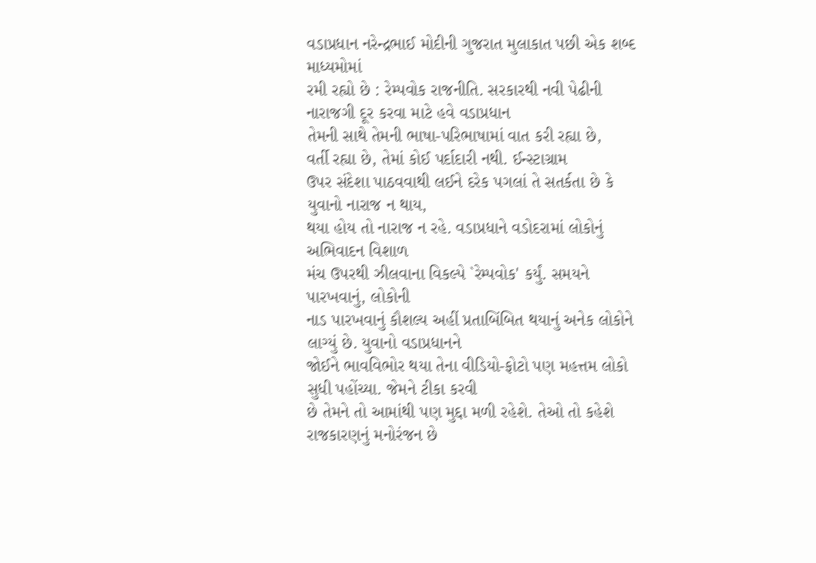વડાપ્રધાન નરેન્દ્રભાઈ મોદીની ગુજરાત મુલાકાત પછી એક શબ્દ માધ્યમોમાં
રમી રહ્યો છે : રેમ્પવોક રાજનીતિ. સરકારથી નવી પેઢીની નારાજગી દૂર કરવા માટે હવે વડાપ્રધાન
તેમની સાથે તેમની ભાષા-પરિભાષામાં વાત કરી રહ્યા છે,
વર્તી રહ્યા છે, તેમાં કોઈ પર્દાદારી નથી. ઈન્સ્ટાગ્રામ
ઉપર સંદેશા પાઠવવાથી લઈને દરેક પગલાં તે સતર્કતા છે કે યુવાનો નારાજ ન થાય,
થયા હોય તો નારાજ ન રહે. વડાપ્રધાને વડોદરામાં લોકોનું અભિવાદન વિશાળ
મંચ ઉપરથી ઝીલવાના વિકલ્પે `રેમ્પવોક' કર્યું. સમયને પારખવાનું, લોકોની
નાડ પારખવાનું કૌશલ્ય અહીં પ્રતાબિંબિત થયાનું અનેક લોકોને લાગ્યું છે. યુવાનો વડાપ્રધાનને
જોઈને ભાવવિભોર થયા તેના વીડિયો-ફોટો પણ મહત્તમ લોકો સુધી પહોંચ્યા. જેમને ટીકા કરવી
છે તેમને તો આમાંથી પણ મુદ્દા મળી રહેશે. તેઓ તો કહેશે રાજકારણનું મનોરંજન છે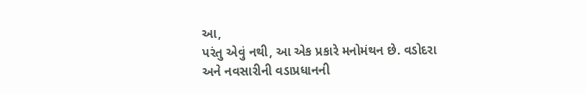આ,
પરંતુ એવું નથી, આ એક પ્રકારે મનોમંથન છે. વડોદરા
અને નવસારીની વડાપ્રધાનની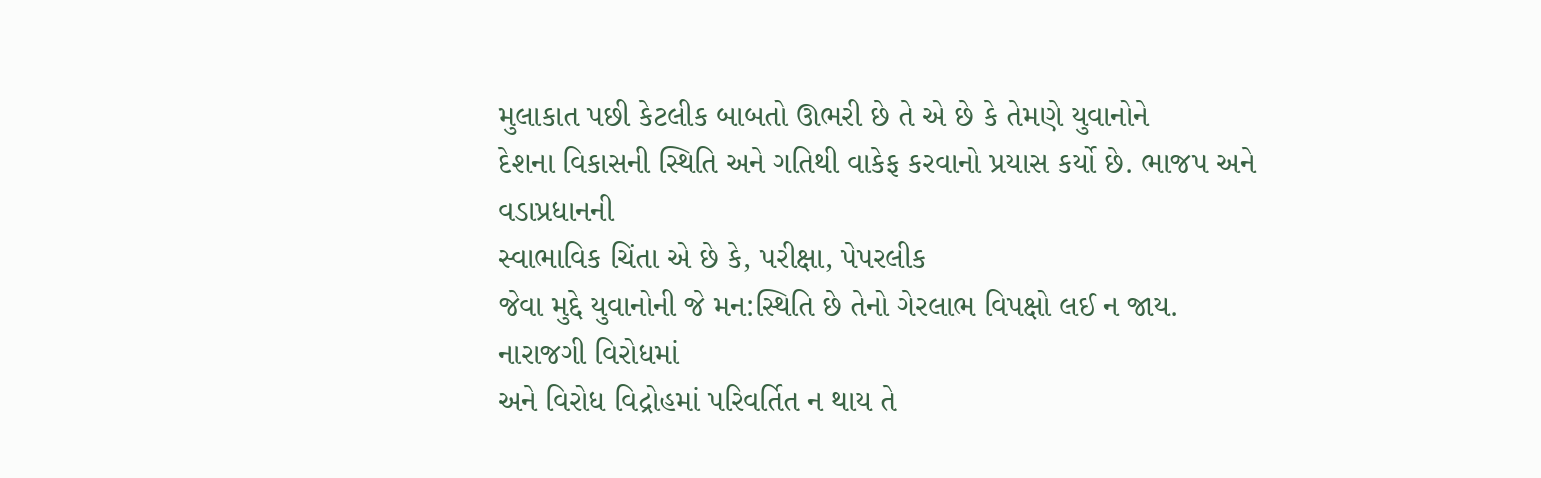મુલાકાત પછી કેટલીક બાબતો ઊભરી છે તે એ છે કે તેમણે યુવાનોને
દેશના વિકાસની સ્થિતિ અને ગતિથી વાકેફ કરવાનો પ્રયાસ કર્યો છે. ભાજપ અને વડાપ્રધાનની
સ્વાભાવિક ચિંતા એ છે કે, પરીક્ષા, પેપરલીક
જેવા મુદ્દે યુવાનોની જે મન:સ્થિતિ છે તેનો ગેરલાભ વિપક્ષો લઈ ન જાય. નારાજગી વિરોધમાં
અને વિરોધ વિદ્રોહમાં પરિવર્તિત ન થાય તે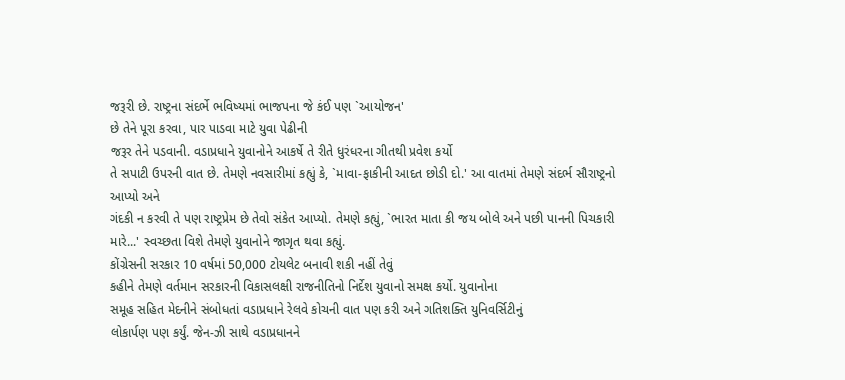જરૂરી છે. રાષ્ટ્રના સંદર્ભે ભવિષ્યમાં ભાજપના જે કંઈ પણ `આયોજન'
છે તેને પૂરા કરવા, પાર પાડવા માટે યુવા પેઢીની
જરૂર તેને પડવાની. વડાપ્રધાને યુવાનોને આકર્ષે તે રીતે ધુરંધરના ગીતથી પ્રવેશ કર્યો
તે સપાટી ઉપરની વાત છે. તેમણે નવસારીમાં કહ્યું કે, `માવા-ફાકીની આદત છોડી દો.' આ વાતમાં તેમણે સંદર્ભ સૌરાષ્ટ્રનો આપ્યો અને
ગંદકી ન કરવી તે પણ રાષ્ટ્રપ્રેમ છે તેવો સંકેત આપ્યો. તેમણે કહ્યું, `ભારત માતા કી જય બોલે અને પછી પાનની પિચકારી
મારે...' સ્વચ્છતા વિશે તેમણે યુવાનોને જાગૃત થવા કહ્યું.
કોંગ્રેસની સરકાર 10 વર્ષમાં 50,000 ટોયલેટ બનાવી શકી નહીં તેવું
કહીને તેમણે વર્તમાન સરકારની વિકાસલક્ષી રાજનીતિનો નિર્દેશ યુવાનો સમક્ષ કર્યો. યુવાનોના
સમૂહ સહિત મેદનીને સંબોધતાં વડાપ્રધાને રેલવે કોચની વાત પણ કરી અને ગતિશક્તિ યુનિવર્સિટીનું
લોકાર્પણ પણ કર્યું. જેન-ઝી સાથે વડાપ્રધાનને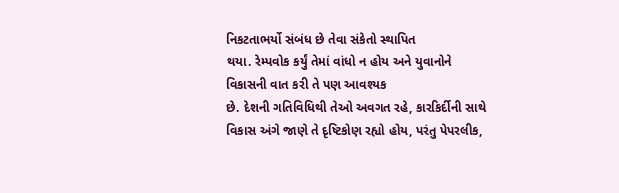નિકટતાભર્યો સંબંધ છે તેવા સંકેતો સ્થાપિત
થયા. રેમ્પવોક કર્યું તેમાં વાંધો ન હોય અને યુવાનોને વિકાસની વાત કરી તે પણ આવશ્યક
છે. દેશની ગતિવિધિથી તેઓ અવગત રહે, કારકિર્દીની સાથે વિકાસ અંગે જાણે તે દૃષ્ટિકોણ રહ્યો હોય, પરંતુ પેપરલીક,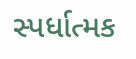સ્પર્ધાત્મક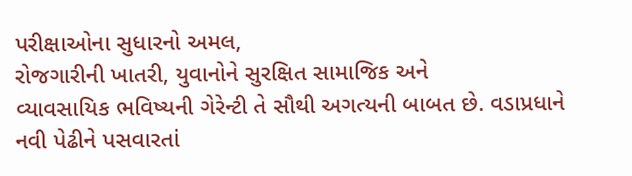પરીક્ષાઓના સુધારનો અમલ,
રોજગારીની ખાતરી, યુવાનોને સુરક્ષિત સામાજિક અને
વ્યાવસાયિક ભવિષ્યની ગેરેન્ટી તે સૌથી અગત્યની બાબત છે. વડાપ્રધાને નવી પેઢીને પસવારતાં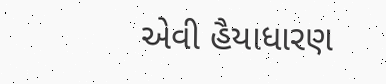એવી હૈયાધારણ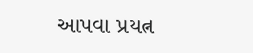આપવા પ્રયત્ન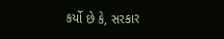કર્યો છે કે, સરકાર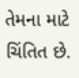તેમના માટે ચિંતિત છે.